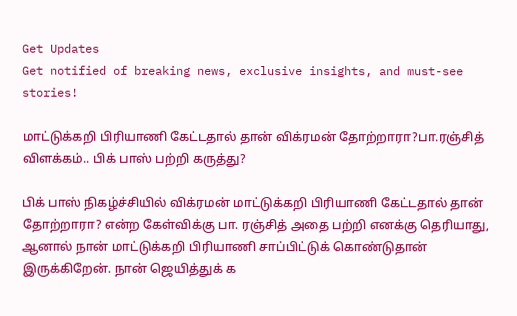Get Updates
Get notified of breaking news, exclusive insights, and must-see stories!

மாட்டுக்கறி பிரியாணி கேட்டதால் தான் விக்ரமன் தோற்றாரா?பா.ரஞ்சித் விளக்கம்.. பிக் பாஸ் பற்றி கருத்து?

பிக் பாஸ் நிகழ்ச்சியில் விக்ரமன் மாட்டுக்கறி பிரியாணி கேட்டதால் தான் தோற்றாரா? என்ற கேள்விக்கு பா. ரஞ்சித் அதை பற்றி எனக்கு தெரியாது, ஆனால் நான் மாட்டுக்கறி பிரியாணி சாப்பிட்டுக் கொண்டுதான் இருக்கிறேன். நான் ஜெயித்துக் க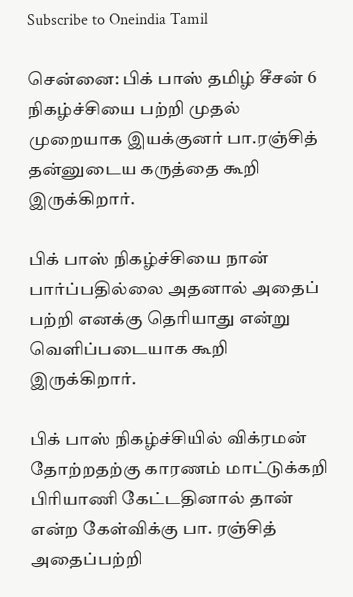Subscribe to Oneindia Tamil

சென்னை: பிக் பாஸ் தமிழ் சீசன் 6 நிகழ்ச்சியை பற்றி முதல் முறையாக இயக்குனர் பா.ரஞ்சித் தன்னுடைய கருத்தை கூறி இருக்கிறார்.

பிக் பாஸ் நிகழ்ச்சியை நான் பார்ப்பதில்லை அதனால் அதைப் பற்றி எனக்கு தெரியாது என்று வெளிப்படையாக கூறி இருக்கிறார்.

பிக் பாஸ் நிகழ்ச்சியில் விக்ரமன் தோற்றதற்கு காரணம் மாட்டுக்கறி பிரியாணி கேட்டதினால் தான் என்ற கேள்விக்கு பா. ரஞ்சித் அதைப்பற்றி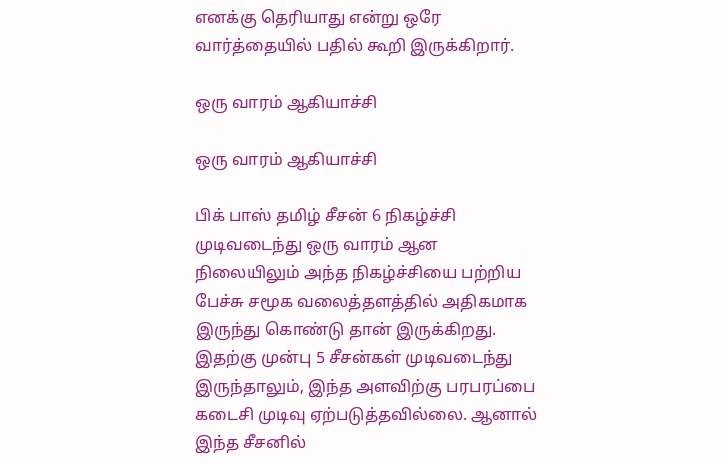எனக்கு தெரியாது என்று ஒரே வார்த்தையில் பதில் கூறி இருக்கிறார்.

ஒரு வாரம் ஆகியாச்சி

ஒரு வாரம் ஆகியாச்சி

பிக் பாஸ் தமிழ் சீசன் 6 நிகழ்ச்சி முடிவடைந்து ஒரு வாரம் ஆன நிலையிலும் அந்த நிகழ்ச்சியை பற்றிய பேச்சு சமூக வலைத்தளத்தில் அதிகமாக இருந்து கொண்டு தான் இருக்கிறது. இதற்கு முன்பு 5 சீசன்கள் முடிவடைந்து இருந்தாலும், இந்த அளவிற்கு பரபரப்பை கடைசி முடிவு ஏற்படுத்தவில்லை. ஆனால் இந்த சீசனில்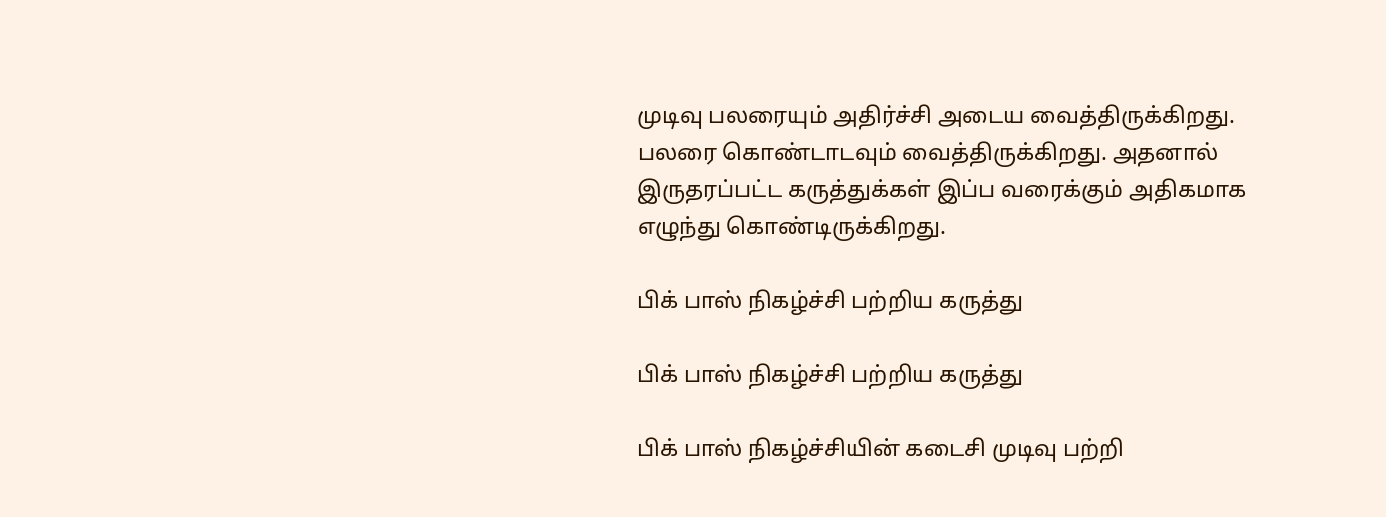முடிவு பலரையும் அதிர்ச்சி அடைய வைத்திருக்கிறது. பலரை கொண்டாடவும் வைத்திருக்கிறது. அதனால் இருதரப்பட்ட கருத்துக்கள் இப்ப வரைக்கும் அதிகமாக எழுந்து கொண்டிருக்கிறது.

பிக் பாஸ் நிகழ்ச்சி பற்றிய கருத்து

பிக் பாஸ் நிகழ்ச்சி பற்றிய கருத்து

பிக் பாஸ் நிகழ்ச்சியின் கடைசி முடிவு பற்றி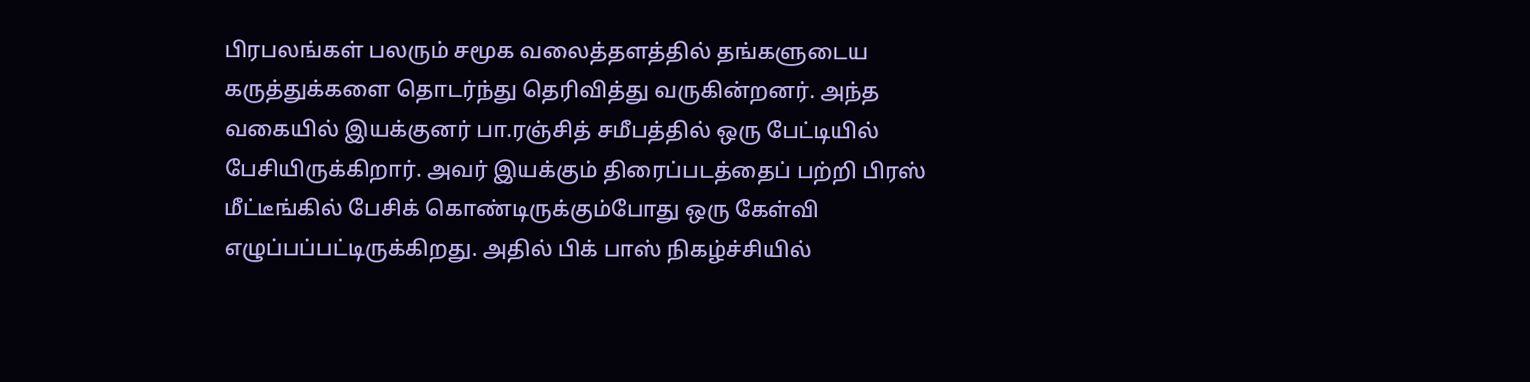பிரபலங்கள் பலரும் சமூக வலைத்தளத்தில் தங்களுடைய கருத்துக்களை தொடர்ந்து தெரிவித்து வருகின்றனர். அந்த வகையில் இயக்குனர் பா.ரஞ்சித் சமீபத்தில் ஒரு பேட்டியில் பேசியிருக்கிறார். அவர் இயக்கும் திரைப்படத்தைப் பற்றி பிரஸ் மீட்டீங்கில் பேசிக் கொண்டிருக்கும்போது ஒரு கேள்வி எழுப்பப்பட்டிருக்கிறது. அதில் பிக் பாஸ் நிகழ்ச்சியில்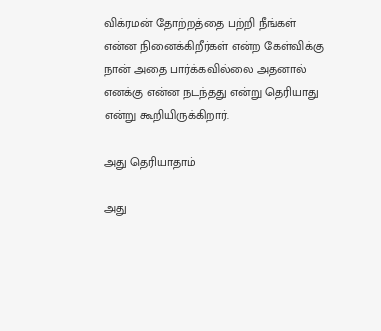விக்ரமன் தோற்றத்தை பற்றி நீங்கள் என்ன நினைக்கிறீர்கள் என்ற கேள்விக்கு நான் அதை பார்க்கவில்லை அதனால் எனக்கு என்ன நடந்தது என்று தெரியாது என்று கூறியிருக்கிறார்.

அது தெரியாதாம்

அது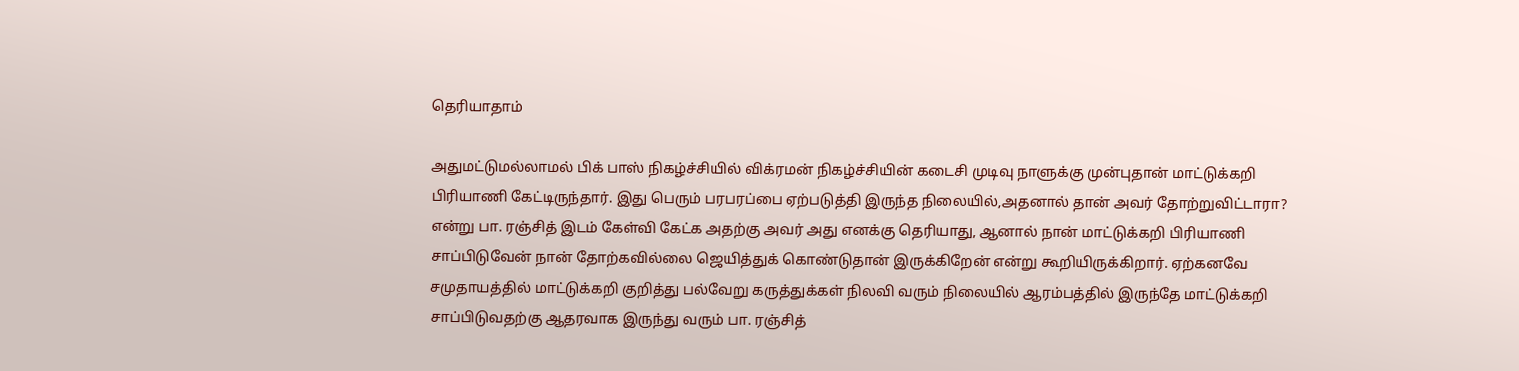தெரியாதாம்

அதுமட்டுமல்லாமல் பிக் பாஸ் நிகழ்ச்சியில் விக்ரமன் நிகழ்ச்சியின் கடைசி முடிவு நாளுக்கு முன்புதான் மாட்டுக்கறி பிரியாணி கேட்டிருந்தார். இது பெரும் பரபரப்பை ஏற்படுத்தி இருந்த நிலையில்,அதனால் தான் அவர் தோற்றுவிட்டாரா? என்று பா. ரஞ்சித் இடம் கேள்வி கேட்க அதற்கு அவர் அது எனக்கு தெரியாது, ஆனால் நான் மாட்டுக்கறி பிரியாணி சாப்பிடுவேன் நான் தோற்கவில்லை ஜெயித்துக் கொண்டுதான் இருக்கிறேன் என்று கூறியிருக்கிறார். ஏற்கனவே சமுதாயத்தில் மாட்டுக்கறி குறித்து பல்வேறு கருத்துக்கள் நிலவி வரும் நிலையில் ஆரம்பத்தில் இருந்தே மாட்டுக்கறி சாப்பிடுவதற்கு ஆதரவாக இருந்து வரும் பா. ரஞ்சித்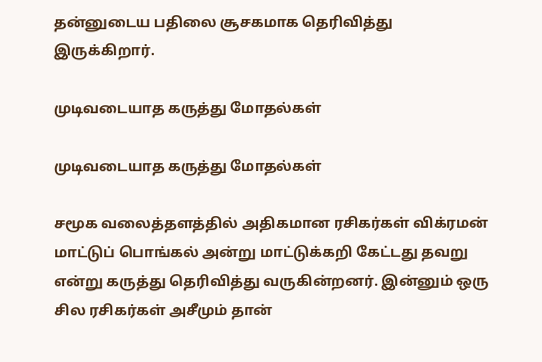தன்னுடைய பதிலை சூசகமாக தெரிவித்து இருக்கிறார்.

முடிவடையாத கருத்து மோதல்கள்

முடிவடையாத கருத்து மோதல்கள்

சமூக வலைத்தளத்தில் அதிகமான ரசிகர்கள் விக்ரமன் மாட்டுப் பொங்கல் அன்று மாட்டுக்கறி கேட்டது தவறு என்று கருத்து தெரிவித்து வருகின்றனர். இன்னும் ஒரு சில ரசிகர்கள் அசீமும் தான்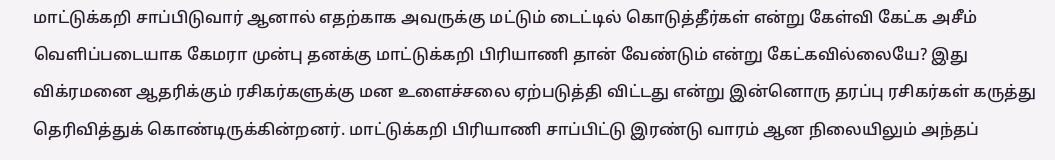மாட்டுக்கறி சாப்பிடுவார் ஆனால் எதற்காக அவருக்கு மட்டும் டைட்டில் கொடுத்தீர்கள் என்று கேள்வி கேட்க அசீம் வெளிப்படையாக கேமரா முன்பு தனக்கு மாட்டுக்கறி பிரியாணி தான் வேண்டும் என்று கேட்கவில்லையே? இது விக்ரமனை ஆதரிக்கும் ரசிகர்களுக்கு மன உளைச்சலை ஏற்படுத்தி விட்டது என்று இன்னொரு தரப்பு ரசிகர்கள் கருத்து தெரிவித்துக் கொண்டிருக்கின்றனர். மாட்டுக்கறி பிரியாணி சாப்பிட்டு இரண்டு வாரம் ஆன நிலையிலும் அந்தப்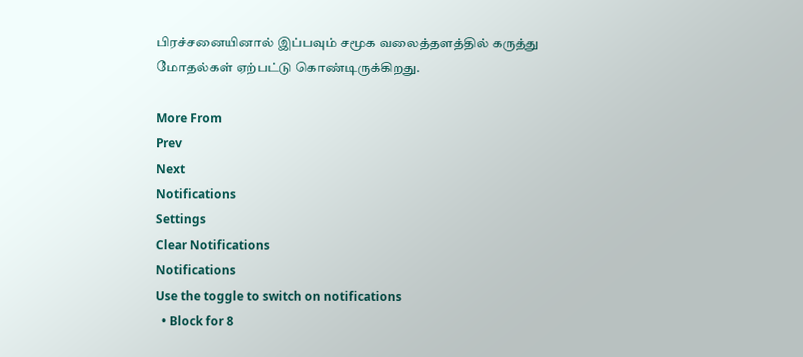பிரச்சனையினால் இப்பவும் சமூக வலைத்தளத்தில் கருத்து மோதல்கள் ஏற்பட்டு கொண்டிருக்கிறது.

More From
Prev
Next
Notifications
Settings
Clear Notifications
Notifications
Use the toggle to switch on notifications
  • Block for 8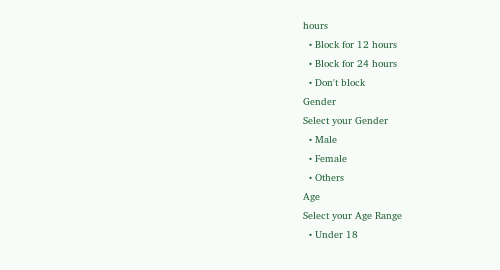hours
  • Block for 12 hours
  • Block for 24 hours
  • Don't block
Gender
Select your Gender
  • Male
  • Female
  • Others
Age
Select your Age Range
  • Under 18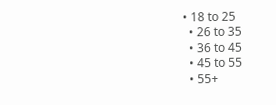• 18 to 25
  • 26 to 35
  • 36 to 45
  • 45 to 55
  • 55+